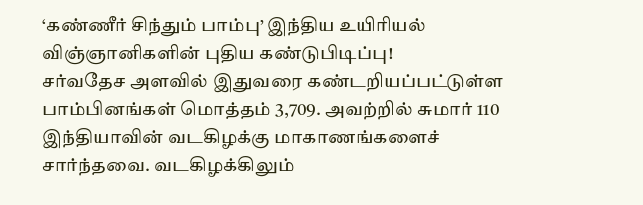‘கண்ணீர் சிந்தும் பாம்பு’ இந்திய உயிரியல் விஞ்ஞானிகளின் புதிய கண்டுபிடிப்பு!
சர்வதேச அளவில் இதுவரை கண்டறியப்பட்டுள்ள பாம்பினங்கள் மொத்தம் 3,709. அவற்றில் சுமார் 110 இந்தியாவின் வடகிழக்கு மாகாணங்களைச் சார்ந்தவை. வடகிழக்கிலும்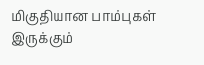மிகுதியான பாம்புகள் இருக்கும்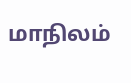மாநிலம்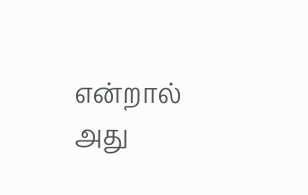என்றால் அது